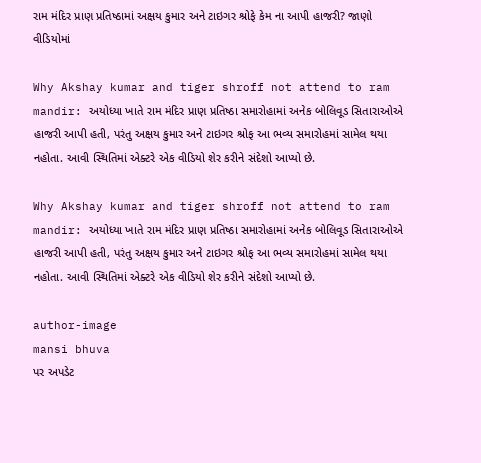રામ મંદિર પ્રાણ પ્રતિષ્ઠામાં અક્ષય કુમાર અને ટાઇગર શ્રોફે કેમ ના આપી હાજરી? જાણો વીડિયોમાં

Why Akshay kumar and tiger shroff not attend to ram mandir: અયોધ્યા ખાતે રામ મંદિર પ્રાણ પ્રતિષ્ઠા સમારોહામાં અનેક બોલિવૂડ સિતારાઓએ હાજરી આપી હતી, પરંતુ અક્ષય કુમાર અને ટાઇગર શ્રોફ આ ભવ્ય સમારોહમાં સામેલ થયા નહોતા. આવી સ્થિતિમાં એક્ટરે એક વીડિયો શેર કરીને સંદેશો આપ્યો છે.

Why Akshay kumar and tiger shroff not attend to ram mandir: અયોધ્યા ખાતે રામ મંદિર પ્રાણ પ્રતિષ્ઠા સમારોહામાં અનેક બોલિવૂડ સિતારાઓએ હાજરી આપી હતી, પરંતુ અક્ષય કુમાર અને ટાઇગર શ્રોફ આ ભવ્ય સમારોહમાં સામેલ થયા નહોતા. આવી સ્થિતિમાં એક્ટરે એક વીડિયો શેર કરીને સંદેશો આપ્યો છે.

author-image
mansi bhuva
પર અપડેટ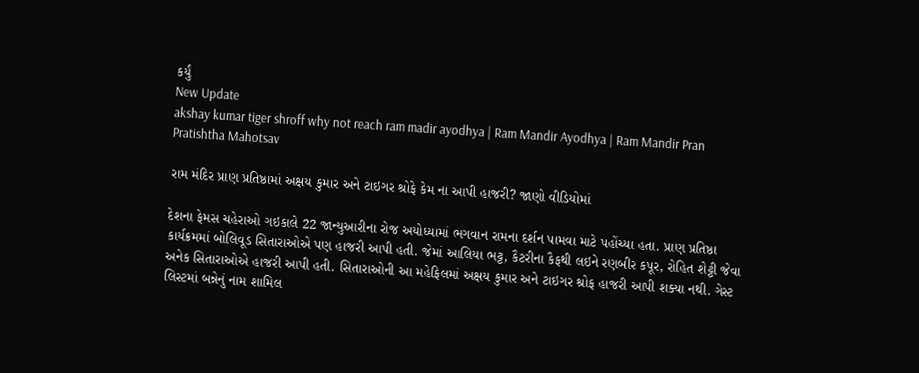કર્યું
New Update
akshay kumar tiger shroff why not reach ram madir ayodhya | Ram Mandir Ayodhya | Ram Mandir Pran Pratishtha Mahotsav

રામ મંદિર પ્રાણ પ્રતિષ્ઠામાં અક્ષય કુમાર અને ટાઇગર શ્રોફે કેમ ના આપી હાજરી? જાણો વીડિયોમાં

દેશના ફેમસ ચહેરાઓ ગઇકાલે 22 જાન્યુઆરીના રોજ અયોધ્યામાં ભગવાન રામના દર્શન પામવા માટે પહોંચ્યા હતા. પ્રાણ પ્રતિષ્ઠા કાર્યક્રમમાં બોલિવૂડ સિતારાઓએ પણ હાજરી આપી હતી. જેમાં આલિયા ભટ્ટ, કૈટરીના કૈફથી લઇને રણબીર કપૂર, રોહિત શેટ્ટી જેવા અનેક સિતારાઓએ હાજરી આપી હતી. સિતારાઓની આ મહેફિલમાં અક્ષય કુમાર અને ટાઇગર શ્રોફ હાજરી આપી શક્યા નથી. ગેસ્ટ લિસ્ટમાં બન્નેનું નામ શામિલ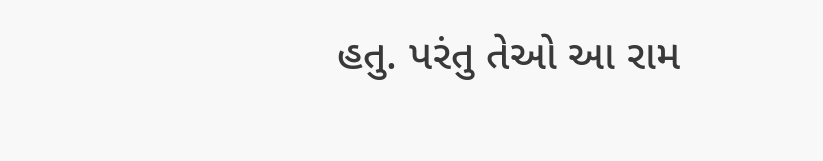હતુ. પરંતુ તેઓ આ રામ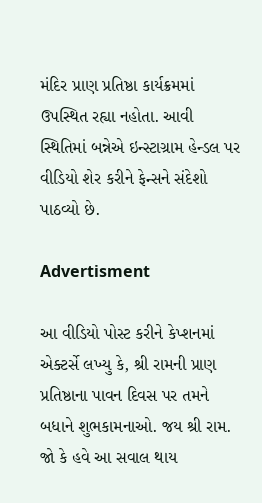મંદિર પ્રાણ પ્રતિષ્ઠા કાર્યક્રમમાં ઉપસ્થિત રહ્યા નહોતા. આવી સ્થિતિમાં બન્નેએ ઇન્સ્ટાગ્રામ હેન્ડલ પર વીડિયો શેર કરીને ફેન્સને સંદેશો પાઠવ્યો છે.

Advertisment

આ વીડિયો પોસ્ટ કરીને કેપ્શનમાં એક્ટર્સે લખ્યુ કે, શ્રી રામની પ્રાણ પ્રતિષ્ઠાના પાવન દિવસ પર તમને બધાને શુભકામનાઓ. જય શ્રી રામ. જો કે હવે આ સવાલ થાય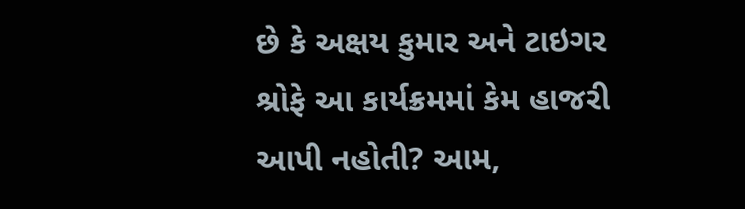છે કે અક્ષય કુમાર અને ટાઇગર શ્રોફે આ કાર્યક્રમમાં કેમ હાજરી આપી નહોતી? આમ,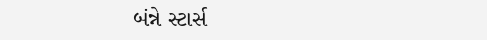બંન્ને સ્ટાર્સ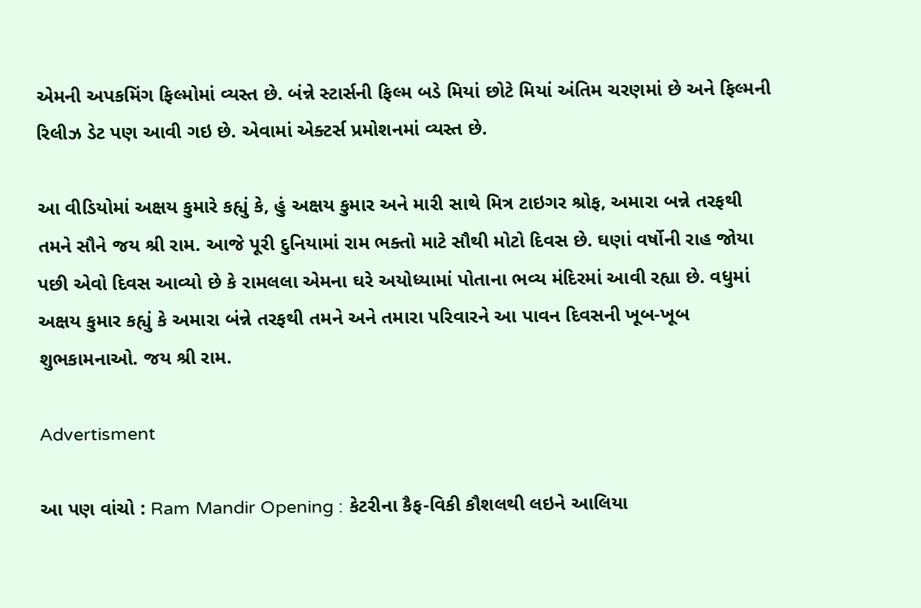એમની અપકમિંગ ફિલ્મોમાં વ્યસ્ત છે. બંન્ને સ્ટાર્સની ફિલ્મ બડે મિયાં છોટે મિયાં અંતિમ ચરણમાં છે અને ફિલ્મની રિલીઝ ડેટ પણ આવી ગઇ છે. એવામાં એક્ટર્સ પ્રમોશનમાં વ્યસ્ત છે.

આ વીડિયોમાં અક્ષય કુમારે કહ્યું કે, હું અક્ષય કુમાર અને મારી સાથે મિત્ર ટાઇગર શ્રોફ, અમારા બન્ને તરફથી તમને સૌને જય શ્રી રામ. આજે પૂરી દુનિયામાં રામ ભક્તો માટે સૌથી મોટો દિવસ છે. ઘણાં વર્ષોની રાહ જોયા પછી એવો દિવસ આવ્યો છે કે રામલલા એમના ઘરે અયોધ્યામાં પોતાના ભવ્ય મંદિરમાં આવી રહ્યા છે. વધુમાં અક્ષય કુમાર કહ્યું કે અમારા બંન્ને તરફથી તમને અને તમારા પરિવારને આ પાવન દિવસની ખૂબ-ખૂબ શુભકામનાઓ. જય શ્રી રામ.

Advertisment

આ પણ વાંચો : Ram Mandir Opening : કેટરીના કૈફ-વિકી કૌશલથી લઇને આલિયા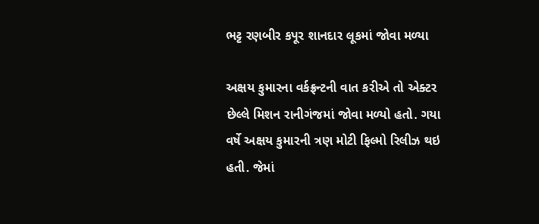ભટ્ટ રણબીર કપૂર શાનદાર લૂકમાં જોવા મળ્યા

અક્ષય કુમારના વર્કફ્રન્ટની વાત કરીએ તો એક્ટર છેલ્લે મિશન રાનીગંજમાં જોવા મળ્યો હતો. ગયા વર્ષે અક્ષય કુમારની ત્રણ મોટી ફિલ્મો રિલીઝ થઇ હતી. જેમાં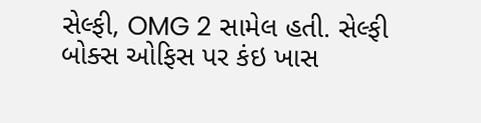સેલ્ફી, OMG 2 સામેલ હતી. સેલ્ફી બોક્સ ઓફિસ પર કંઇ ખાસ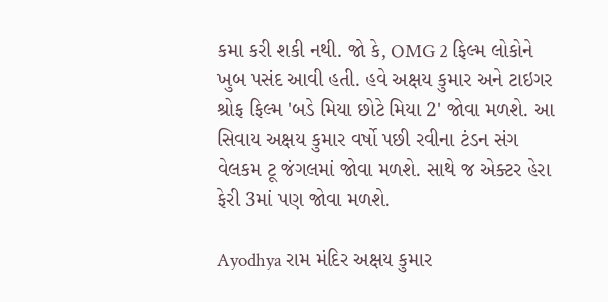કમા કરી શકી નથી. જો કે, OMG 2 ફિલ્મ લોકોને ખુબ પસંદ આવી હતી. હવે અક્ષય કુમાર અને ટાઇગર શ્રોફ ફિલ્મ 'બડે મિયા છોટે મિયા 2' જોવા મળશે. આ સિવાય અક્ષય કુમાર વર્ષો પછી રવીના ટંડન સંગ વેલકમ ટૂ જંગલમાં જોવા મળશે. સાથે જ એક્ટર હેરા ફેરી 3માં પણ જોવા મળશે.

Ayodhya રામ મંદિર અક્ષય કુમાર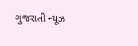ગુજરાતી ન્યૂઝ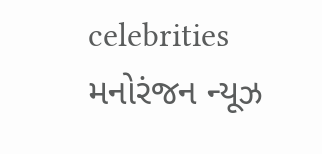celebrities મનોરંજન ન્યૂઝ